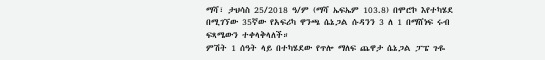ማሻ፣ ታህሳስ 25/2018 ዓ/ም (ማሻ ኤፍኤም 103.8) በሞሮኮ እየተካሄደ በሚገኘው 35ኛው የአፍሪካ ዋንጫ ሴኔጋል ሱዳንን 3 ለ 1 በማሸነፍ ሩብ ፍጻሜውን ተቀላቅላለች።
ምሽት 1 ሰዓት ላይ በተካሄደው የጥሎ ማለፍ ጨዋታ ሴኔጋል ፓፔ ጉዬ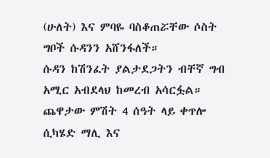(ሁለት) እና ምባዬ ባስቆጠሯቸው ሶስት ግቦች ሱዳንን አሸንፋለች።
ሱዳን ከሽንፈት ያልታደጋትን ብቸኛ ግብ አሚር አብደላህ ከመረብ አሳርፏል።
ጨዋታው ምሽት 4 ሰዓት ላይ ቀጥሎ ሲካሄድ ማሊ እና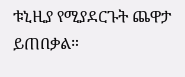ቱኒዚያ የሚያደርጉት ጨዋታ ይጠበቃል።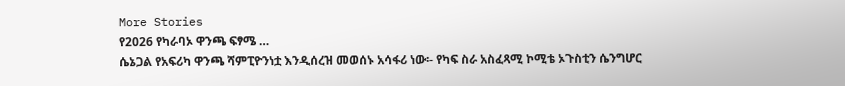More Stories
የ2026 የካራባኦ ዋንጫ ፍፃሜ …
ሴኔጋል የአፍሪካ ዋንጫ ሻምፒዮንነቷ እንዲሰረዝ መወሰኑ አሳፋሪ ነው፡- የካፍ ስራ አስፈጻሚ ኮሚቴ ኦጉስቲን ሴንግሆር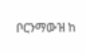ቦርንማውዝ ከ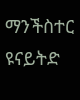ማንችስተር ዩናይትድ